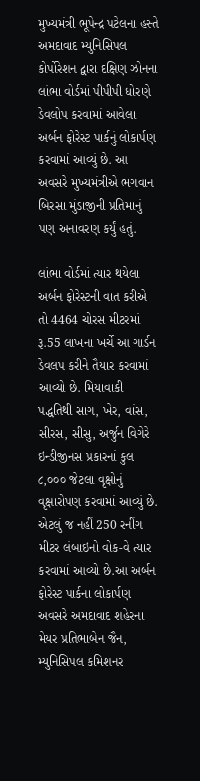મુખ્યમંત્રી ભૂપેન્દ્ર પટેલના હસ્તે અમદાવાદ મ્યુનિસિપલ કોર્પોરેશન દ્વારા દક્ષિણ ઝોનના લાંભા વોર્ડમાં પીપીપી ધોરણે ડેવલોપ કરવામાં આવેલા અર્બન ફોરેસ્ટ પાર્કનું લોકાર્પણ કરવામાં આવ્યું છે. આ અવસરે મુખ્યમંત્રીએ ભગવાન બિરસા મુંડાજીની પ્રતિમાનું પણ અનાવરણ કર્યું હતું.

લાંભા વોર્ડમાં ત્યાર થયેલા અર્બન ફોરેસ્ટની વાત કરીએ તો 4464 ચોરસ મીટરમાં રૂ.55 લાખના ખર્ચે આ ગાર્ડન ડેવલપ કરીને તૈયાર કરવામાં આવ્યો છે. મિયાવાકી પદ્ધતિથી સાગ, ખેર, વાંસ, સીરસ, સીસુ, અર્જુન વિગેરે ઇન્ડીજીનસ પ્રકારનાં કુલ ૮,૦૦૦ જેટલા વૃક્ષોનું વૃક્ષારોપણ કરવામાં આવ્યું છે. એટલું જ નહીં 250 રનીંગ મીટર લંબાઇનો વોક-વે ત્યાર કરવામાં આવ્યો છે.આ અર્બન ફોરેસ્ટ પાર્કના લોકાર્પણ અવસરે અમદાવાદ શહેરના મેયર પ્રતિભાબેન જૈન, મ્યુનિસિપલ કમિશનર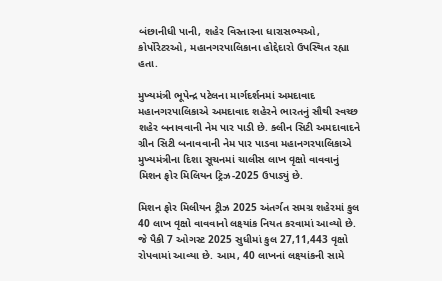બંછાનીધી પાની, શહેર વિસ્તારના ધારાસભ્યઓ, કોર્પોરેટરઓ, મહાનગરપાલિકાના હોદ્દેદારો ઉપસ્થિત રહ્યા હતા.

મુખ્યમંત્રી ભૂપેન્દ્ર પટેલના માર્ગદર્શનમાં અમદાવાદ મહાનગરપાલિકાએ અમદાવાદ શહેરને ભારતનું સૌથી સ્વચ્છ શહેર બનાવવાની નેમ પાર પાડી છે. ક્લીન સિટી અમદાવાદને ગ્રીન સિટી બનાવવાની નેમ પાર પાડવા મહાનગરપાલિકાએ મુખ્યમંત્રીના દિશા સૂચનમાં ચાલીસ લાખ વૃક્ષો વાવવાનું મિશન ફોર મિલિયન ટ્રિઝ-2025 ઉપાડ્યું છે.

મિશન ફોર મિલીયન ટ્રીઝ 2025 અંતર્ગત સમગ્ર શહેરમાં કુલ 40 લાખ વૃક્ષો વાવવાનો લક્ષ્યાંક નિયત કરવામાં આવ્યો છે. જે પૈકી 7 ઓગસ્ટ 2025 સુધીમાં કુલ 27,11,443 વૃક્ષો રોપવામાં આવ્યા છે. આમ, 40 લાખનાં લક્ષ્યાંકની સામે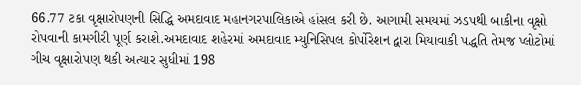66.77 ટકા વૃક્ષારોપણની સિદ્ધિ અમદાવાદ મહાનગરપાલિકાએ હાંસલ કરી છે. આગામી સમયમાં ઝડપથી બાકીના વૃક્ષો રોપવાની કામગીરી પૂર્ણ કરાશે.અમદાવાદ શહેરમાં અમદાવાદ મ્યુનિસિપલ કોર્પોરેશન દ્વારા મિયાવાકી પદ્ધતિ તેમજ પ્લોટોમાં ગીચ વૃક્ષારોપણ થકી અત્યાર સુધીમાં 198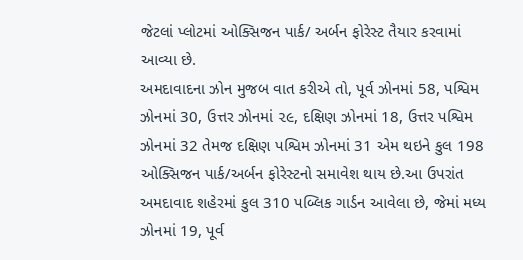જેટલાં પ્લોટમાં ઓક્સિજન પાર્ક/ અર્બન ફોરેસ્ટ તૈયાર કરવામાં આવ્યા છે.
અમદાવાદના ઝોન મુજબ વાત કરીએ તો, પૂર્વ ઝોનમાં 58, પશ્વિમ ઝોનમાં 30, ઉત્તર ઝોનમાં ૨૯, દક્ષિણ ઝોનમાં 18, ઉત્તર પશ્વિમ ઝોનમાં 32 તેમજ દક્ષિણ પશ્વિમ ઝોનમાં 31 એમ થઇને કુલ 198 ઓક્સિજન પાર્ક/અર્બન ફોરેસ્ટનો સમાવેશ થાય છે.આ ઉપરાંત અમદાવાદ શહેરમાં કુલ 310 પબ્લિક ગાર્ડન આવેલા છે, જેમાં મધ્ય ઝોનમાં 19, પૂર્વ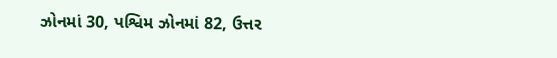ઝોનમાં 30, પશ્વિમ ઝોનમાં 82, ઉત્તર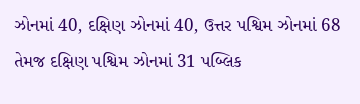ઝોનમાં 40, દક્ષિણ ઝોનમાં 40, ઉત્તર પશ્વિમ ઝોનમાં 68 તેમજ દક્ષિણ પશ્વિમ ઝોનમાં 31 પબ્લિક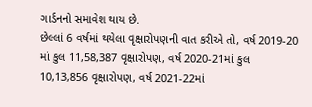ગાર્ડનનો સમાવેશ થાય છે.
છેલ્લાં 6 વર્ષમાં થયેલા વૃક્ષારોપણની વાત કરીએ તો, વર્ષ 2019-20 માં કુલ 11,58,387 વૃક્ષારોપણ, વર્ષ 2020-21માં કુલ 10,13,856 વૃક્ષારોપણ, વર્ષ 2021-22માં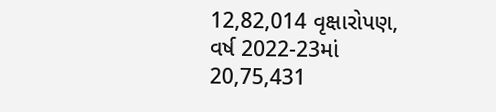12,82,014 વૃક્ષારોપણ, વર્ષ 2022-23માં 20,75,431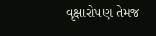વૃક્ષારોપણ તેમજ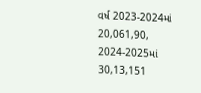વર્ષ 2023-2024માં 20,061,90, 2024-2025માં 30,13,151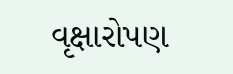વૃક્ષારોપણ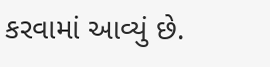કરવામાં આવ્યું છે.